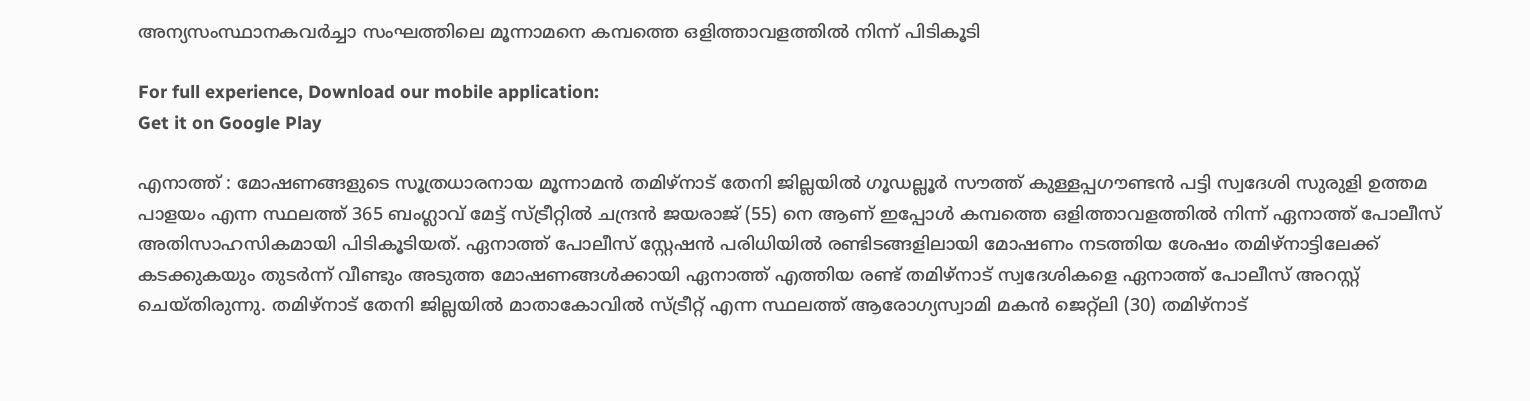അന്യസംസ്ഥാനകവർച്ചാ സംഘത്തിലെ മൂന്നാമനെ കമ്പത്തെ ഒളിത്താവളത്തിൽ നിന്ന് പിടികൂടി

For full experience, Download our mobile application:
Get it on Google Play

എനാത്ത് : മോഷണങ്ങളുടെ സൂത്രധാരനായ മൂന്നാമൻ തമിഴ്നാട് തേനി ജില്ലയിൽ ഗൂഡല്ലൂർ സൗത്ത് കുള്ളപ്പഗൗണ്ടൻ പട്ടി സ്വദേശി സുരുളി ഉത്തമ പാളയം എന്ന സ്ഥലത്ത് 365 ബംഗ്ലാവ് മേട്ട് സ്ട്രീറ്റിൽ ചന്ദ്രൻ ജയരാജ് (55) നെ ആണ് ഇപ്പോൾ കമ്പത്തെ ഒളിത്താവളത്തിൽ നിന്ന് ഏനാത്ത് പോലീസ് അതിസാഹസികമായി പിടികൂടിയത്. ഏനാത്ത് പോലീസ് സ്റ്റേഷൻ പരിധിയിൽ രണ്ടിടങ്ങളിലായി മോഷണം നടത്തിയ ശേഷം തമിഴ്നാട്ടിലേക്ക് കടക്കുകയും തുടർന്ന് വീണ്ടും അടുത്ത മോഷണങ്ങൾക്കായി ഏനാത്ത് എത്തിയ രണ്ട് തമിഴ്നാട് സ്വദേശികളെ ഏനാത്ത് പോലീസ് അറസ്റ്റ് ചെയ്തിരുന്നു. തമിഴ്നാട് തേനി ജില്ലയിൽ മാതാകോവിൽ സ്ട്രീറ്റ് എന്ന സ്ഥലത്ത് ആരോഗ്യസ്വാമി മകൻ ജെറ്റ്‌ലി (30) തമിഴ്നാട്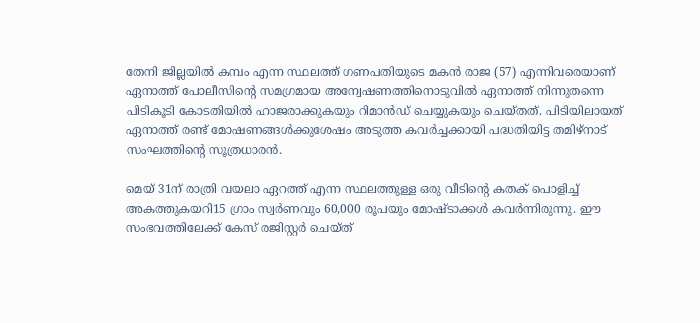തേനി ജില്ലയിൽ കമ്പം എന്ന സ്ഥലത്ത് ഗണപതിയുടെ മകൻ രാജ (57) എന്നിവരെയാണ് ഏനാത്ത് പോലീസിന്റെ സമഗ്രമായ അന്വേഷണത്തിനൊടുവിൽ ഏനാത്ത് നിന്നുതന്നെ പിടികൂടി കോടതിയിൽ ഹാജരാക്കുകയും റിമാൻഡ് ചെയ്യുകയും ചെയ്തത്. പിടിയിലായത് ഏനാത്ത് രണ്ട് മോഷണങ്ങൾക്കുശേഷം അടുത്ത കവർച്ചക്കായി പദ്ധതിയിട്ട തമിഴ്നാട് സംഘത്തിന്റെ സൂത്രധാരൻ.

മെയ് 31ന് രാത്രി വയലാ ഏറത്ത് എന്ന സ്ഥലത്തുള്ള ഒരു വീടിന്റെ കതക് പൊളിച്ച് അകത്തുകയറി15 ഗ്രാം സ്വർണവും 60,000 രൂപയും മോഷ്ടാക്കൾ കവർന്നിരുന്നു. ഈ സംഭവത്തിലേക്ക് കേസ് രജിസ്റ്റർ ചെയ്ത്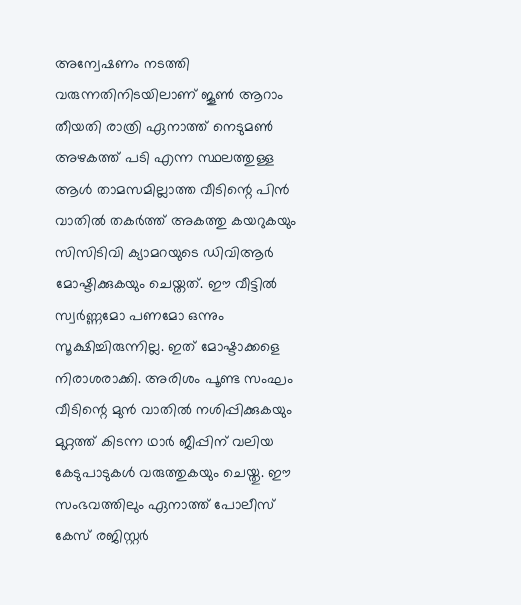അന്വേഷണം നടത്തി വരുന്നതിനിടയിലാണ് ജൂൺ ആറാം തീയതി രാത്രി ഏനാത്ത് നെടുമൺ അഴകത്ത് പടി എന്ന സ്ഥലത്തുള്ള ആൾ താമസമില്ലാത്ത വീടിന്റെ പിൻ വാതിൽ തകർത്ത് അകത്തു കയറുകയും സിസിടിവി ക്യാമറയുടെ ഡിവിആർ മോഷ്ടിക്കുകയും ചെയ്തത്. ഈ വീട്ടിൽ സ്വർണ്ണമോ പണമോ ഒന്നും സൂക്ഷിച്ചിരുന്നില്ല. ഇത് മോഷ്ടാക്കളെ നിരാശരാക്കി. അരിശം പൂണ്ട സംഘം വീടിന്റെ മുൻ വാതിൽ നശിപ്പിക്കുകയും മുറ്റത്ത് കിടന്ന ഥാർ ജീപ്പിന് വലിയ കേടുപാടുകൾ വരുത്തുകയും ചെയ്തു. ഈ സംഭവത്തിലും ഏനാത്ത് പോലീസ് കേസ് രജിസ്റ്റർ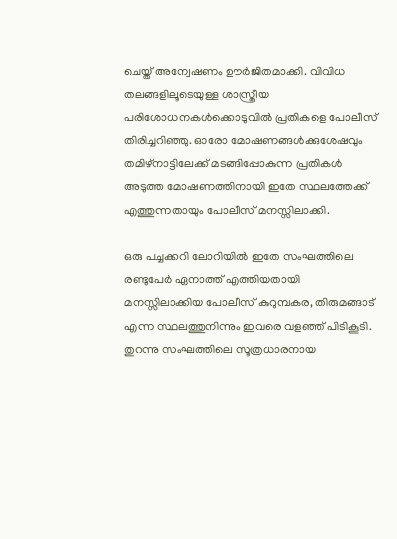ചെയ്ത് അന്വേഷണം ഊർജിതമാക്കി. വിവിധ തലങ്ങളിലൂടെയുള്ള ശാസ്ത്രീയ പരിശോധനകൾക്കൊടുവിൽ പ്രതികളെ പോലീസ് തിരിച്ചറിഞ്ഞു. ഓരോ മോഷണങ്ങൾക്കുശേഷവും തമിഴ്നാട്ടിലേക്ക് മടങ്ങിപ്പോകുന്ന പ്രതികൾ അടുത്ത മോഷണത്തിനായി ഇതേ സ്ഥലത്തേക്ക് എത്തുന്നതായും പോലീസ് മനസ്സിലാക്കി.

ഒരു പച്ചക്കറി ലോറിയിൽ ഇതേ സംഘത്തിലെ രണ്ടുപേർ ഏനാത്ത് എത്തിയതായി മനസ്സിലാക്കിയ പോലീസ് കുറുമ്പകര, തിരുമങ്ങാട് എന്ന സ്ഥലത്തുനിന്നും ഇവരെ വളഞ്ഞ് പിടികൂടി. തുറന്നു സംഘത്തിലെ സൂത്രധാരനായ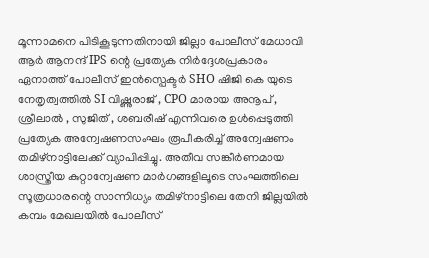മൂന്നാമനെ പിടികൂടുന്നതിനായി ജില്ലാ പോലീസ് മേധാവി ആർ ആനന്ദ് IPS ന്റെ പ്രത്യേക നിർദ്ദേശപ്രകാരം ഏനാത്ത് പോലീസ് ഇൻസ്പെക്ടർ SHO ഷിജി കെ യുടെ നേതൃത്വത്തിൽ SI വിഷ്ണുരാജ് , CPO മാരായ അനൂപ് , ശ്രീലാൽ , സുജിത് , ശബരീഷ് എന്നിവരെ ഉൾപ്പെടുത്തി പ്രത്യേക അന്വേഷണസംഘം രൂപീകരിച്ച് അന്വേഷണം തമിഴ്നാട്ടിലേക്ക് വ്യാപിപ്പിച്ചു. അതീവ സങ്കീർണമായ ശാസ്ത്രീയ കുറ്റാന്വേഷണ മാർഗങ്ങളിലൂടെ സംഘത്തിലെ സൂത്രധാരന്റെ സാന്നിധ്യം തമിഴ്നാട്ടിലെ തേനി ജില്ലയിൽ കമ്പം മേഖലയിൽ പോലീസ്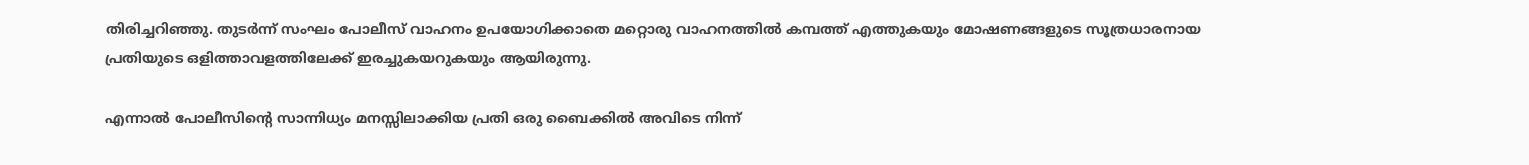തിരിച്ചറിഞ്ഞു. തുടർന്ന് സംഘം പോലീസ് വാഹനം ഉപയോഗിക്കാതെ മറ്റൊരു വാഹനത്തിൽ കമ്പത്ത് എത്തുകയും മോഷണങ്ങളുടെ സൂത്രധാരനായ പ്രതിയുടെ ഒളിത്താവളത്തിലേക്ക് ഇരച്ചുകയറുകയും ആയിരുന്നു.

എന്നാൽ പോലീസിന്റെ സാന്നിധ്യം മനസ്സിലാക്കിയ പ്രതി ഒരു ബൈക്കിൽ അവിടെ നിന്ന്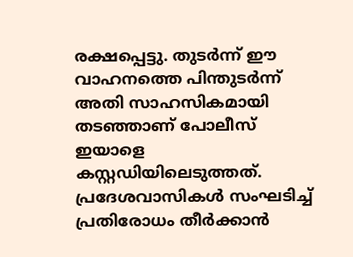രക്ഷപ്പെട്ടു. തുടർന്ന് ഈ വാഹനത്തെ പിന്തുടർന്ന് അതി സാഹസികമായി തടഞ്ഞാണ് പോലീസ് ഇയാളെ കസ്റ്റഡിയിലെടുത്തത്. പ്രദേശവാസികൾ സംഘടിച്ച് പ്രതിരോധം തീർക്കാൻ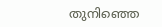തുനിഞ്ഞെ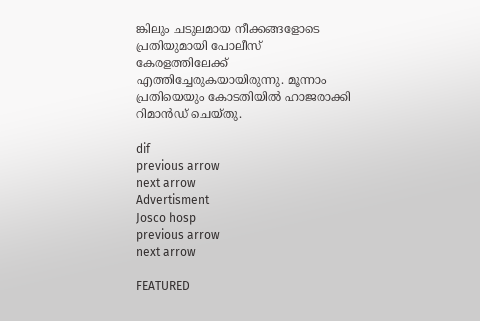ങ്കിലും ചടുലമായ നീക്കങ്ങളോടെ പ്രതിയുമായി പോലീസ് കേരളത്തിലേക്ക് എത്തിച്ചേരുകയായിരുന്നു. മൂന്നാം പ്രതിയെയും കോടതിയിൽ ഹാജരാക്കി റിമാൻഡ് ചെയ്തു.

dif
previous arrow
next arrow
Advertisment
Josco hosp
previous arrow
next arrow

FEATURED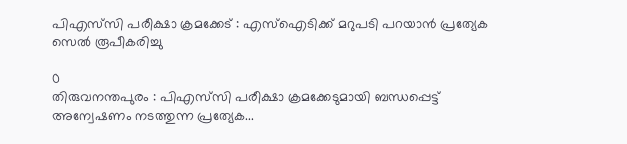പിഎസ്‌സി പരീക്ഷാ ക്രമക്കേട് : എസ്‌ഐടിക്ക് മറുപടി പറയാൻ പ്രത്യേക സെൽ രൂപീകരിച്ചു

0
തിരുവനന്തപുരം : പിഎസ്‌സി പരീക്ഷാ ക്രമക്കേടുമായി ബന്ധപ്പെട്ട് അന്വേഷണം നടത്തുന്ന പ്രത്യേക...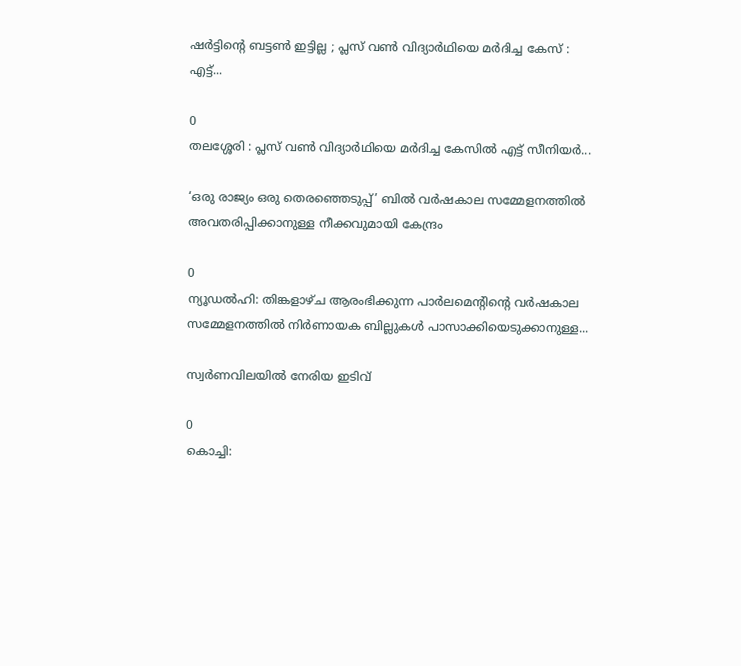ഷർട്ടിന്റെ ബട്ടൺ ഇട്ടില്ല ; പ്ലസ് വൺ വിദ്യാർഥിയെ മർദിച്ച കേസ് : എട്ട്...

0
തലശ്ശേരി : പ്ലസ് വൺ വിദ്യാർഥിയെ മർദിച്ച കേസിൽ എട്ട് സീനിയർ...

‘ഒരു രാജ്യം ഒരു തെരഞ്ഞെടുപ്പ്’ ബിൽ വർഷകാല സമ്മേളനത്തിൽ അവതരിപ്പിക്കാനുള്ള നീക്കവുമായി കേന്ദ്രം

0
ന്യൂഡൽഹി: തിങ്കളാഴ്ച ആരംഭിക്കുന്ന പാർലമെന്റിന്റെ വർഷകാല സമ്മേളനത്തിൽ നിർണായക ബില്ലുകൾ പാസാക്കിയെടുക്കാനുള്ള...

സ്വര്‍ണവിലയില്‍ നേരിയ ഇടിവ്

0
കൊച്ചി: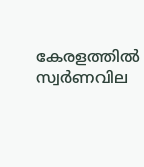കേരളത്തില്‍ സ്വര്‍ണവില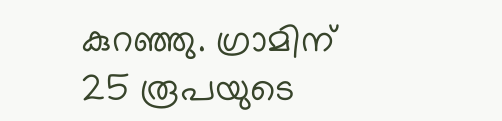കുറഞ്ഞു. ഗ്രാമിന് 25 രൂപയുടെ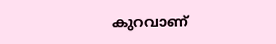കുറവാണ്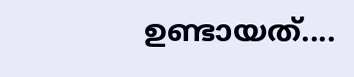ഉണ്ടായത്....